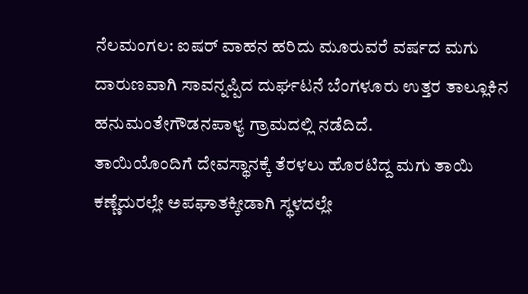ನೆಲಮಂಗಲ: ಐಷರ್ ವಾಹನ ಹರಿದು ಮೂರುವರೆ ವರ್ಷದ ಮಗು ದಾರುಣವಾಗಿ ಸಾವನ್ನಪ್ಪಿದ ದುರ್ಘಟನೆ ಬೆಂಗಳೂರು ಉತ್ತರ ತಾಲ್ಲೂಕಿನ ಹನುಮಂತೇಗೌಡನಪಾಳ್ಯ ಗ್ರಾಮದಲ್ಲಿ ನಡೆದಿದೆ.
ತಾಯಿಯೊಂದಿಗೆ ದೇವಸ್ಥಾನಕ್ಕೆ ತೆರಳಲು ಹೊರಟಿದ್ದ ಮಗು ತಾಯಿ ಕಣ್ಣೆದುರಲ್ಲೇ ಅಪಘಾತಕ್ಕೀಡಾಗಿ ಸ್ಥಳದಲ್ಲೇ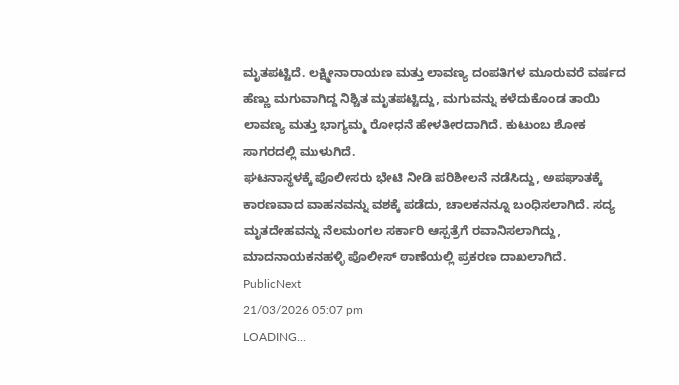ಮೃತಪಟ್ಟಿದೆ. ಲಕ್ಷ್ಮೀನಾರಾಯಣ ಮತ್ತು ಲಾವಣ್ಯ ದಂಪತಿಗಳ ಮೂರುವರೆ ವರ್ಷದ ಹೆಣ್ಣು ಮಗುವಾಗಿದ್ದ ನಿಶ್ಚಿತ ಮೃತಪಟ್ಟಿದ್ದು, ಮಗುವನ್ನು ಕಳೆದುಕೊಂಡ ತಾಯಿ ಲಾವಣ್ಯ ಮತ್ತು ಭಾಗ್ಯಮ್ಮ ರೋಧನೆ ಹೇಳತೀರದಾಗಿದೆ. ಕುಟುಂಬ ಶೋಕ ಸಾಗರದಲ್ಲಿ ಮುಳುಗಿದೆ.
ಘಟನಾಸ್ಥಳಕ್ಕೆ ಪೊಲೀಸರು ಭೇಟಿ ನೀಡಿ ಪರಿಶೀಲನೆ ನಡೆಸಿದ್ದು, ಅಪಘಾತಕ್ಕೆ ಕಾರಣವಾದ ವಾಹನವನ್ನು ವಶಕ್ಕೆ ಪಡೆದು, ಚಾಲಕನನ್ನೂ ಬಂಧಿಸಲಾಗಿದೆ. ಸದ್ಯ ಮೃತದೇಹವನ್ನು ನೆಲಮಂಗಲ ಸರ್ಕಾರಿ ಆಸ್ಪತ್ರೆಗೆ ರವಾನಿಸಲಾಗಿದ್ದು, ಮಾದನಾಯಕನಹಳ್ಳಿ ಪೊಲೀಸ್ ಠಾಣೆಯಲ್ಲಿ ಪ್ರಕರಣ ದಾಖಲಾಗಿದೆ.
PublicNext
21/03/2026 05:07 pm
LOADING...